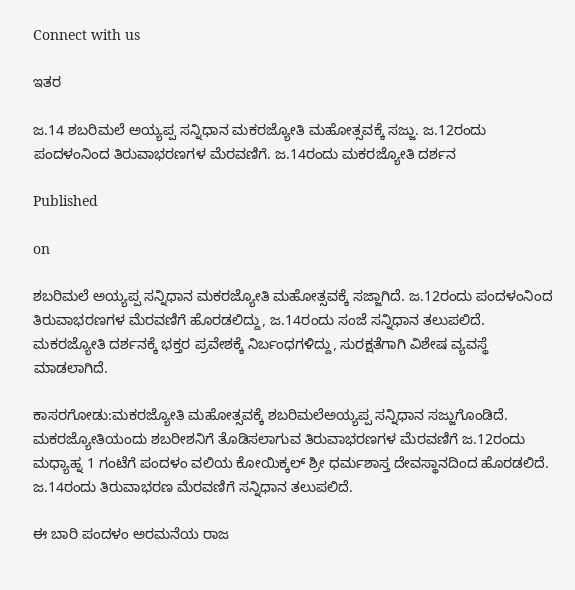Connect with us

ಇತರ

ಜ.14 ಶಬರಿಮಲೆ ಅಯ್ಯಪ್ಪ ಸನ್ನಿಧಾನ ಮಕರಜ್ಯೋತಿ ಮಹೋತ್ಸವಕ್ಕೆ ಸಜ್ಜು. ಜ.12ರಂದು ಪಂದಳಂನಿಂದ ತಿರುವಾಭರಣಗಳ ಮೆರವಣಿಗೆ. ಜ.14ರಂದು ಮಕರಜ್ಯೋತಿ ದರ್ಶನ

Published

on

ಶಬರಿಮಲೆ ಅಯ್ಯಪ್ಪ ಸನ್ನಿಧಾನ ಮಕರಜ್ಯೋತಿ ಮಹೋತ್ಸವಕ್ಕೆ ಸಜ್ಜಾಗಿದೆ. ಜ.12ರಂದು ಪಂದಳಂನಿಂದ ತಿರುವಾಭರಣಗಳ ಮೆರವಣಿಗೆ ಹೊರಡಲಿದ್ದು, ಜ.14ರಂದು ಸಂಜೆ ಸನ್ನಿಧಾನ ತಲುಪಲಿದೆ. ಮಕರಜ್ಯೋತಿ ದರ್ಶನಕ್ಕೆ ಭಕ್ತರ ಪ್ರವೇಶಕ್ಕೆ ನಿರ್ಬಂಧಗಳಿದ್ದು, ಸುರಕ್ಷತೆಗಾಗಿ ವಿಶೇಷ ವ್ಯವಸ್ಥೆ ಮಾಡಲಾಗಿದೆ.

ಕಾಸರಗೋಡು:ಮಕರಜ್ಯೋತಿ ಮಹೋತ್ಸವಕ್ಕೆ ಶಬರಿಮಲೆಅಯ್ಯಪ್ಪ ಸನ್ನಿಧಾನ ಸಜ್ಜುಗೊಂಡಿದೆ‌. ಮಕರಜ್ಯೋತಿಯಂದು ಶಬರೀಶನಿಗೆ ತೊಡಿಸಲಾಗುವ ತಿರುವಾಭರಣಗಳ ಮೆರವಣಿಗೆ ಜ.12ರಂದು ಮಧ್ಯಾಹ್ನ 1 ಗಂಟೆಗೆ ಪಂದಳಂ ವಲಿಯ ಕೋಯಿಕ್ಕಲ್ ಶ್ರೀ ಧರ್ಮಶಾಸ್ತ ದೇವಸ್ಥಾನದಿಂದ ಹೊರಡಲಿದೆ. ಜ.14ರಂದು ತಿರುವಾಭರಣ ಮೆರವಣಿಗೆ ಸನ್ನಿಧಾನ ತಲುಪಲಿದೆ.

ಈ ಬಾರಿ ಪಂದಳಂ ಅರಮನೆಯ ರಾಜ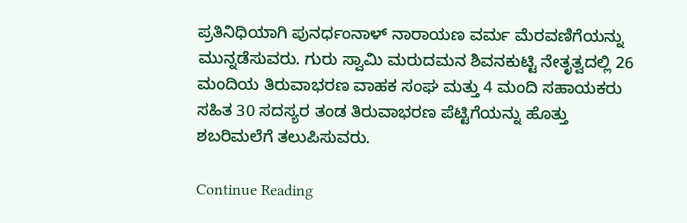ಪ್ರತಿನಿಧಿಯಾಗಿ ಪುನರ್ಧಂನಾಳ್ ನಾರಾಯಣ ವರ್ಮ ಮೆರವಣಿಗೆಯನ್ನು ಮುನ್ನಡೆಸುವರು. ಗುರು ಸ್ವಾಮಿ ಮರುದಮನ ಶಿವನಕುಟ್ಟಿ ನೇತೃತ್ವದಲ್ಲಿ 26 ಮಂದಿಯ ತಿರುವಾಭರಣ ವಾಹಕ ಸಂಘ ಮತ್ತು 4 ಮಂದಿ ಸಹಾಯಕರು ಸಹಿತ 30 ಸದಸ್ಯರ ತಂಡ ತಿರುವಾಭರಣ ಪೆಟ್ಟಿಗೆಯನ್ನು ಹೊತ್ತು ಶಬರಿಮಲೆಗೆ ತಲುಪಿಸುವರು.

Continue Reading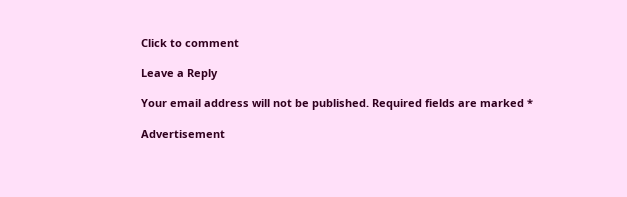Click to comment

Leave a Reply

Your email address will not be published. Required fields are marked *

Advertisement